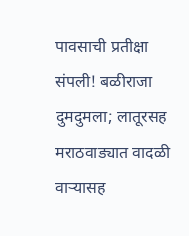पावसाची प्रतीक्षा संपली! बळीराजा दुमदुमला; लातूरसह मराठवाड्यात वादळी वाऱ्यासह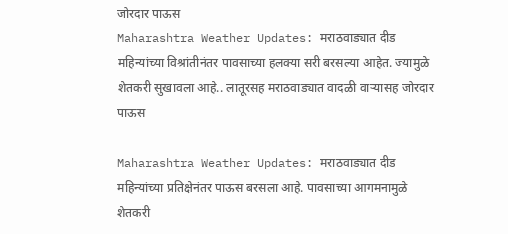जोरदार पाऊस
Maharashtra Weather Updates: मराठवाड्यात दीड महिन्यांच्या विश्रांतीनंतर पावसाच्या हलक्या सरी बरसल्या आहेत. ज्यामुळे शेतकरी सुखावला आहे.. लातूरसह मराठवाड्यात वादळी वाऱ्यासह जोरदार पाऊस

Maharashtra Weather Updates: मराठवाड्यात दीड महिन्यांच्या प्रतिक्षेनंतर पाऊस बरसला आहे. पावसाच्या आगमनामुळे शेतकरी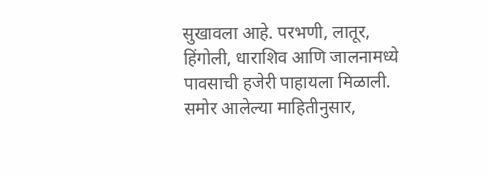सुखावला आहे. परभणी, लातूर, हिंगोली, धाराशिव आणि जालनामध्ये पावसाची हजेरी पाहायला मिळाली. समोर आलेल्या माहितीनुसार,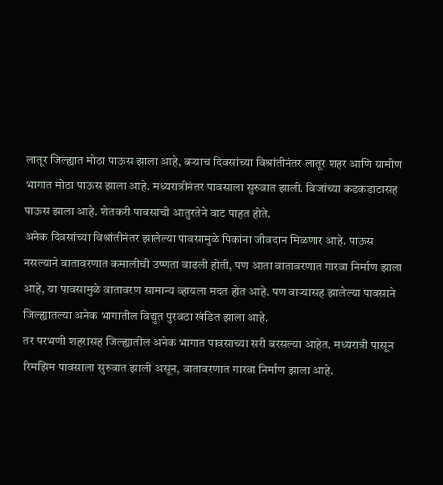लातूर जिल्ह्यात मोठा पाऊस झाला आहे, बऱ्याच दिवसांच्या विश्रांतीनंतर लातूर शहर आणि ग्रामीण भागात मोठा पाऊस झाला आहे. मध्यरात्रीनंतर पावसाला सुरुवात झाली. विजांच्या कडकडाटासह पाऊस झाला आहे. शेतकरी पावसाची आतुरतेने वाट पाहत होते.
अनेक दिवसांच्या विश्रांतीनंतर झालेल्या पावसामुळे पिकांना जीवदान मिळणार आहे. पाऊस नसल्याने वातावरणात कमालीची उष्णता वाढली होती, पण आता वातावरणात गारवा निर्माण झाला आहे, या पावसामुळे वातावरण सामान्य व्हायला मदत होत आहे. पण वाऱ्यासह झालेल्या पावसाने जिल्ह्यातल्या अनेक भागातील विद्युत पुरवठा खंडित झाला आहे.
तर परभणी शहरासह जिल्ह्यातील अनेक भागात पावसाच्या सरी बरसल्या आहेत. मध्यरात्री पासून रिमझिम पावसाला सुरुवात झाली असून, वातावरणात गारवा निर्माण झाला आहे.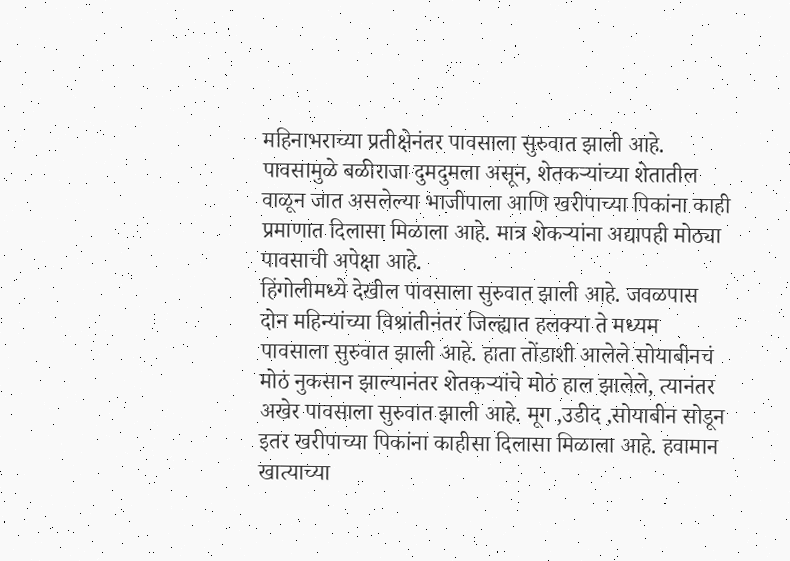महिनाभराच्या प्रतीक्षेनंतर पावसाला सुरुवात झाली आहे. पावसामुळे बळीराजा दुमदुमला असून, शेतकऱ्यांच्या शेतातील वाळून जात असलेल्या भाजीपाला आणि खरीपाच्या पिकांना काही प्रमाणात दिलासा मिळाला आहे. मात्र शेकऱ्यांना अद्यापही मोठ्या पावसाची अपेक्षा आहे.
हिंगोलीमध्ये देखील पावसाला सुरुवात झाली आहे. जवळपास दोन महिन्यांच्या विश्रांतीनंतर जिल्ह्यात हलक्या ते मध्यम पावसाला सुरुवात झाली आहे. हाता तोंडाशी आलेले सोयाबीनचं मोठं नुकसान झाल्यानंतर शेतकऱ्यांचे मोठं हाल झालेले, त्यानंतर अखेर पावसाला सुरुवात झाली आहे. मूग ,उडीद ,सोयाबीन सोडून इतर खरीपाच्या पिकांना काहीसा दिलासा मिळाला आहे. हवामान खात्याच्या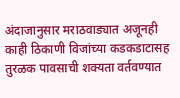अंदाजानुसार मराठवाड्यात अजूनही काही ठिकाणी विजांच्या कडकडाटासह तुरळक पावसाची शक्यता वर्तवण्यात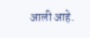आली आहे.